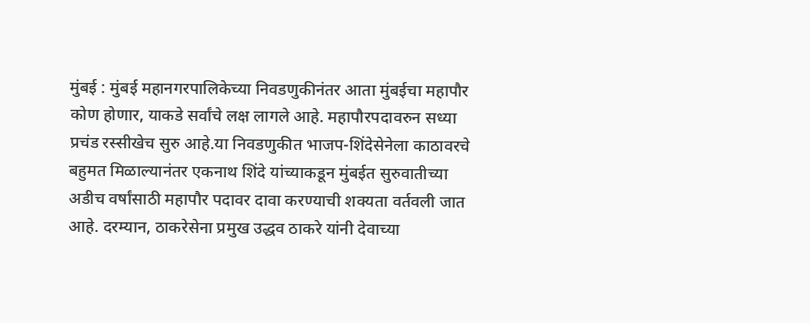मुंबई : मुंबई महानगरपालिकेच्या निवडणुकीनंतर आता मुंबईचा महापौर कोण होणार, याकडे सर्वांचे लक्ष लागले आहे. महापौरपदावरुन सध्या प्रचंड रस्सीखेच सुरु आहे.या निवडणुकीत भाजप-शिंदेसेनेला काठावरचे बहुमत मिळाल्यानंतर एकनाथ शिंदे यांच्याकडून मुंबईत सुरुवातीच्या अडीच वर्षांसाठी महापौर पदावर दावा करण्याची शक्यता वर्तवली जात आहे. दरम्यान, ठाकरेसेना प्रमुख उद्धव ठाकरे यांनी देवाच्या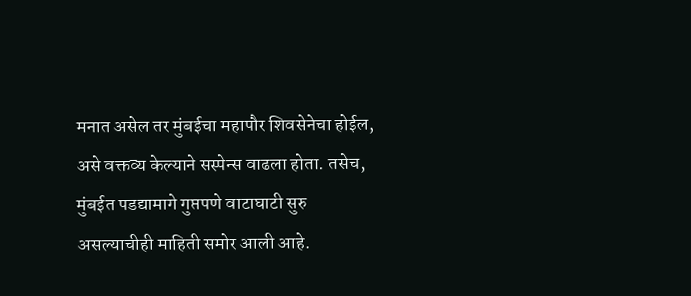मनात असेल तर मुंबईचा महापौर शिवसेनेचा होईल, असे वक्तव्य केल्याने सस्पेन्स वाढला होता. तसेच, मुंबईत पडद्यामागे गुप्तपणे वाटाघाटी सुरु असल्याचीही माहिती समोर आली आहे.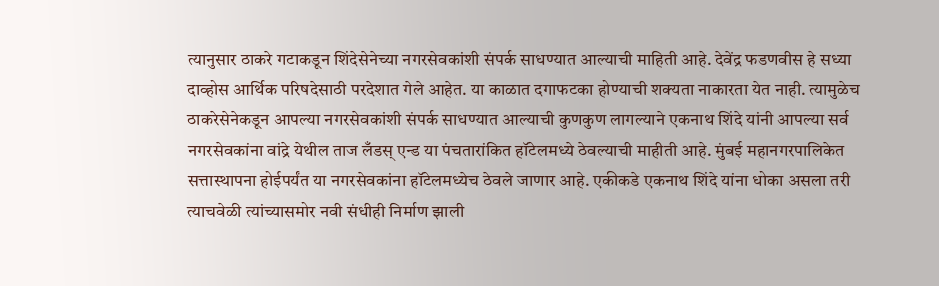त्यानुसार ठाकरे गटाकडून शिंदेसेनेच्या नगरसेवकांशी संपर्क साधण्यात आल्याची माहिती आहे. देवेंद्र फडणवीस हे सध्या दाव्होस आर्थिक परिषदेसाठी परदेशात गेले आहेत. या काळात दगाफटका होण्याची शक्यता नाकारता येत नाही. त्यामुळेच ठाकरेसेनेकडून आपल्या नगरसेवकांशी संपर्क साधण्यात आल्याची कुणकुण लागल्याने एकनाथ शिंदे यांनी आपल्या सर्व नगरसेवकांना वांद्रे येथील ताज लँडस् एन्ड या पंचतारांकित हॉटेलमध्ये ठेवल्याची माहीती आहे. मुंबई महानगरपालिकेत सत्तास्थापना होईपर्यंत या नगरसेवकांना हॉटेलमध्येच ठेवले जाणार आहे. एकीकडे एकनाथ शिंदे यांना धोका असला तरी त्याचवेळी त्यांच्यासमोर नवी संधीही निर्माण झाली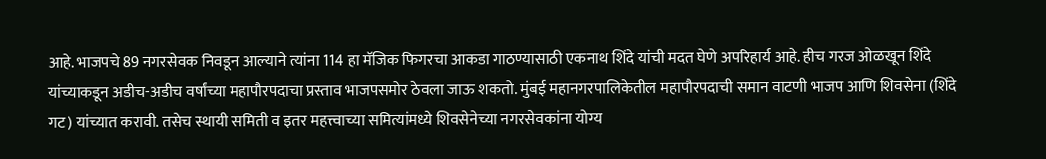आहे. भाजपचे 89 नगरसेवक निवडून आल्याने त्यांना 114 हा मॅजिक फिगरचा आकडा गाठण्यासाठी एकनाथ शिंदे यांची मदत घेणे अपरिहार्य आहे. हीच गरज ओळखून शिंदे यांच्याकडून अडीच-अडीच वर्षांच्या महापौरपदाचा प्रस्ताव भाजपसमोर ठेवला जाऊ शकतो. मुंबई महानगरपालिकेतील महापौरपदाची समान वाटणी भाजप आणि शिवसेना (शिंदे गट) यांच्यात करावी. तसेच स्थायी समिती व इतर महत्त्वाच्या समित्यांमध्ये शिवसेनेच्या नगरसेवकांना योग्य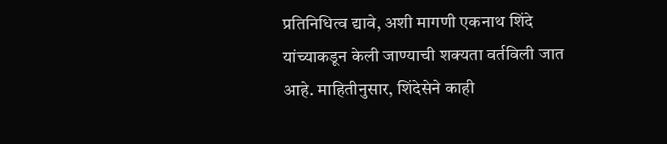प्रतिनिधित्व द्यावे, अशी मागणी एकनाथ शिंदे यांच्याकडून केली जाण्याची शक्यता वर्तविली जात आहे. माहितीनुसार, शिंदेसेने काही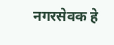नगरसेवक हे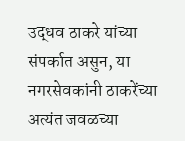उद्धव ठाकरे यांच्या संपर्कात असुन, या नगरसेवकांनी ठाकरेंच्या अत्यंत जवळच्या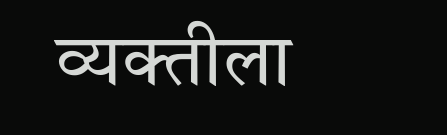व्यक्तीला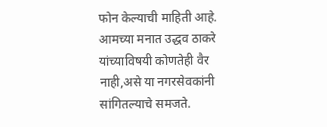फोन केल्याची माहिती आहे. आमच्या मनात उद्धव ठाकरे यांच्याविषयी कोणतेही वैर नाही,असे या नगरसेवकांनी सांगितल्याचे समजते.